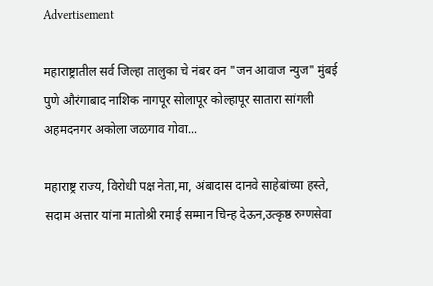Advertisement

महाराष्ट्रातील सर्व जिल्हा तालुका चे नंबर वन "जन आवाज न्युज" मुंबई पुणे औरंगाबाद नाशिक नागपूर सोलापूर कोल्हापूर सातारा सांगली अहमदनगर अकोला जळगाव गोवा...

महाराष्ट्र राज्य, विरोधी पक्ष नेता,मा, अंबादास दानवे साहेबांच्या हस्ते, सदाम अत्तार यांना मातोश्री रमाई सम्मान चिन्ह देऊन,उत्कृष्ठ रुग्णसेवा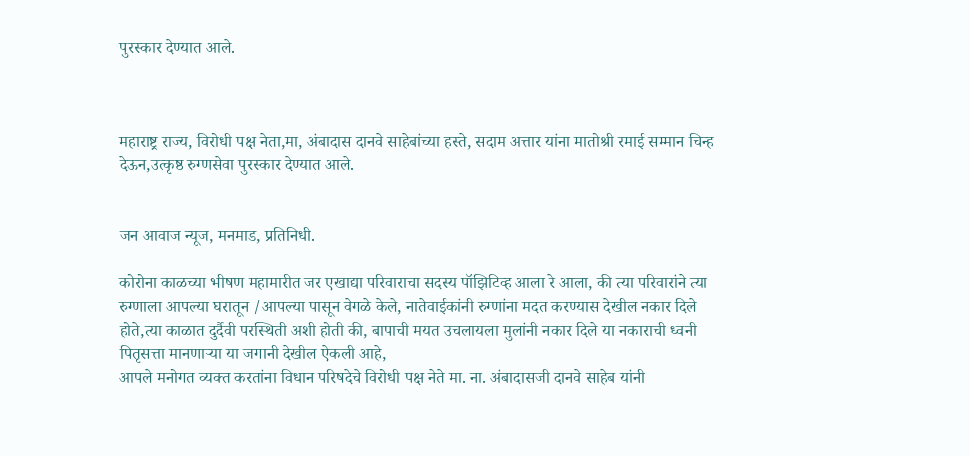पुरस्कार देण्यात आले.



महाराष्ट्र राज्य, विरोधी पक्ष नेता,मा, अंबादास दानवे साहेबांच्या हस्ते, सदाम अत्तार यांना मातोश्री रमाई सम्मान चिन्ह देऊन,उत्कृष्ठ रुग्णसेवा पुरस्कार देण्यात आले.


जन आवाज न्यूज, मनमाड, प्रतिनिधी.

कोरोना काळच्या भीषण महामारीत जर एखाद्या परिवाराचा सदस्य पॉझिटिव्ह आला रे आला, की त्या परिवारांने त्या रुग्णाला आपल्या घरातून /आपल्या पासून वेगळे केले, नातेवाईकांनी रुग्णांना मदत करण्यास देखील नकार दिले होते,त्या काळात दुर्दैवी परस्थिती अशी होती की, बापाची मयत उचलायला मुलांनी नकार दिले या नकाराची ध्वनी पितृसत्ता मानणाऱ्या या जगानी देखील ऐकली आहे,
आपले मनोगत व्यक्त करतांना विधान परिषदेचे विरोधी पक्ष नेते मा. ना. अंबादासजी दानवे साहेब यांनी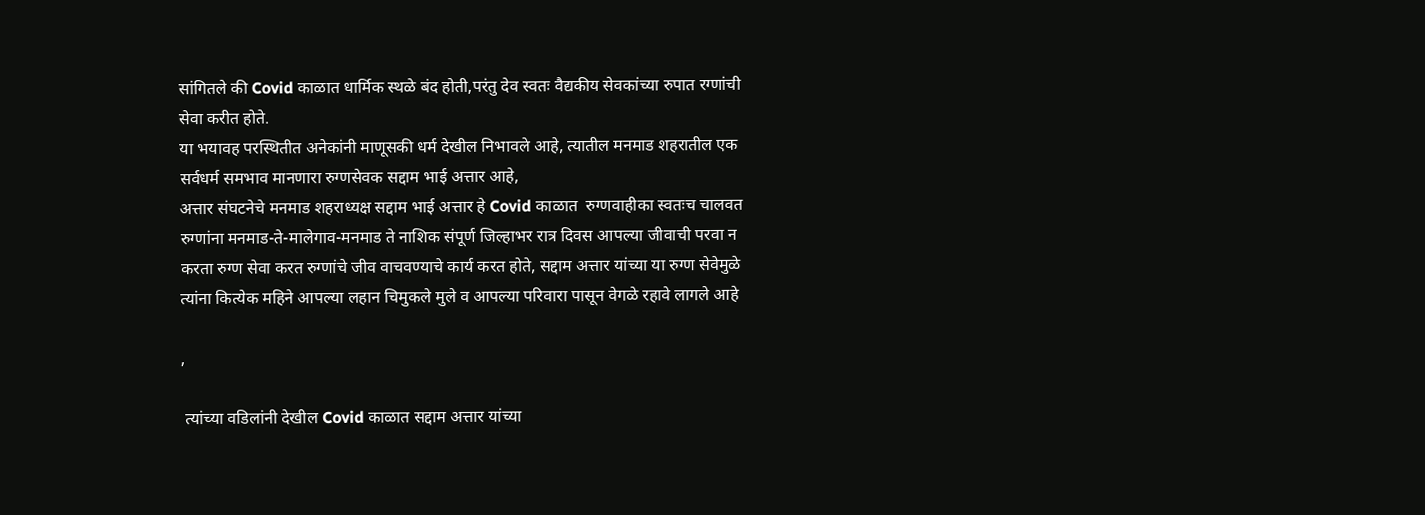सांगितले की Covid काळात धार्मिक स्थळे बंद होती,परंतु देव स्वतः वैद्यकीय सेवकांच्या रुपात रग्णांची सेवा करीत होते.
या भयावह परस्थितीत अनेकांनी माणूसकी धर्म देखील निभावले आहे, त्यातील मनमाड शहरातील एक सर्वधर्म समभाव मानणारा रुग्णसेवक सद्दाम भाई अत्तार आहे,
अत्तार संघटनेचे मनमाड शहराध्यक्ष सद्दाम भाई अत्तार हे Covid काळात  रुग्णवाहीका स्वतःच चालवत रुग्णांना मनमाड-ते-मालेगाव-मनमाड ते नाशिक संपूर्ण जिल्हाभर रात्र दिवस आपल्या जीवाची परवा न करता रुग्ण सेवा करत रुग्णांचे जीव वाचवण्याचे कार्य करत होते, सद्दाम अत्तार यांच्या या रुग्ण सेवेमुळे त्यांना कित्येक महिने आपल्या लहान चिमुकले मुले व आपल्या परिवारा पासून वेगळे रहावे लागले आहे

,

 त्यांच्या वडिलांनी देखील Covid काळात सद्दाम अत्तार यांच्या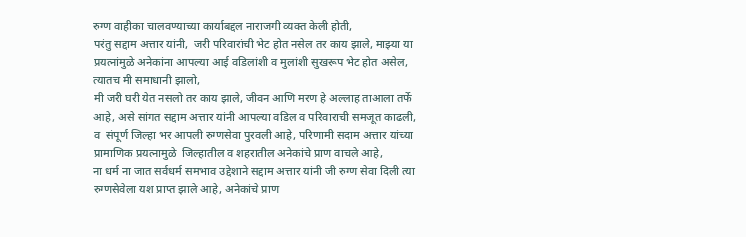रुग्ण वाहीका चालवण्याच्या कार्याबद्दल नाराजगी व्यक्त केली होती,
परंतु सद्दाम अत्तार यांनी,  जरी परिवारांची भेट होत नसेल तर काय झाले, माझ्या या प्रयत्नांमुळे अनेकांना आपल्या आई वडिलांशी व मुलांशी सुखरूप भेट होत असेल,  त्यातच मी समाधानी झालो,
मी जरी घरी येत नसलो तर काय झाले, जीवन आणि मरण हे अल्लाह ताआला तर्फे आहे, असे सांगत सद्दाम अत्तार यांनी आपल्या वडिल व परिवाराची समजूत काढली, व  संपूर्ण जिल्हा भर आपली रुग्णसेवा पुरवली आहे, परिणामी सदाम अत्तार यांच्या प्रामाणिक प्रयत्नामुळे  जिल्हातील व शहरातील अनेकांचे प्राण वाचले आहे,
ना धर्म ना जात सर्वधर्म समभाव उद्देशाने सद्दाम अत्तार यांनी जी रुग्ण सेवा दिली त्या रुग्णसेवेला यश प्राप्त झाले आहे, अनेकांचे प्राण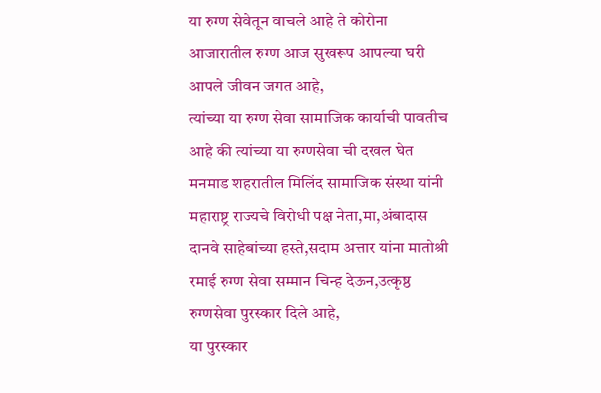या रुग्ण सेवेतून वाचले आहे ते कोरोना आजारातील रुग्ण आज सुखरूप आपल्या घरी आपले जीवन जगत आहे,
त्यांच्या या रुग्ण सेवा सामाजिक कार्याची पावतीच आहे की त्यांच्या या रुग्णसेवा ची दखल घेत मनमाड शहरातील मिलिंद सामाजिक संस्था यांनी महाराष्ट्र राज्यचे विरोधी पक्ष नेता,मा,अंबादास दानवे साहेबांच्या हस्ते,सदाम अत्तार यांना मातोश्री रमाई रुग्ण सेवा सम्मान चिन्ह देऊन,उत्कृष्ठ रुग्णसेवा पुरस्कार दिले आहे,
या पुरस्कार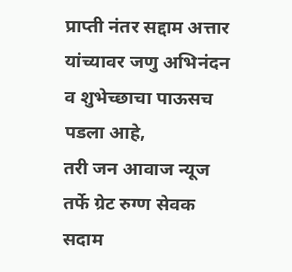प्राप्ती नंतर सद्दाम अत्तार यांच्यावर जणु अभिनंदन व शुभेच्छाचा पाऊसच पडला आहे,
तरी जन आवाज न्यूज तर्फे ग्रेट रुग्ण सेवक सदाम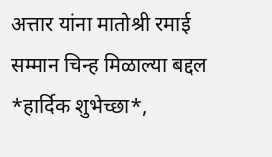अत्तार यांना मातोश्री रमाई सम्मान चिन्ह मिळाल्या बद्दल *हार्दिक शुभेच्छा*,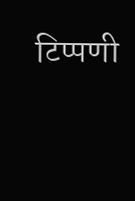टिप्पणी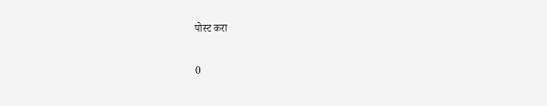पोस्ट करा

0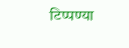टिप्पण्या